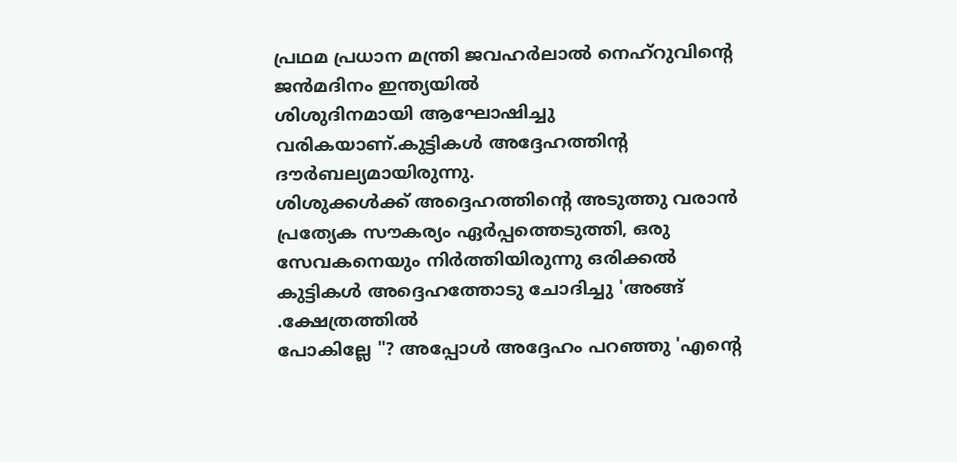പ്രഥമ പ്രധാന മന്ത്രി ജവഹർലാൽ നെഹ്റുവിന്റെ ജൻമദിനം ഇന്ത്യയിൽ
ശിശുദിനമായി ആഘോഷിച്ചു വരികയാണ്.കുട്ടികൾ അദ്ദേഹത്തിന്റ ദൗർബല്യമായിരുന്നു.
ശിശുക്കൾക്ക് അദ്ദെഹത്തിന്റെ അടുത്തു വരാൻ പ്രത്യേക സൗകര്യം ഏർപ്പത്തെടുത്തി, ഒരു സേവകനെയും നിർത്തിയിരുന്നു ഒരിക്കൽ കുട്ടികൾ അദ്ദെഹത്തോടു ചോദിച്ചു 'അങ്ങ് .ക്ഷേത്രത്തിൽ
പോകില്ലേ "? അപ്പോൾ അദ്ദേഹം പറഞ്ഞു 'എന്റെ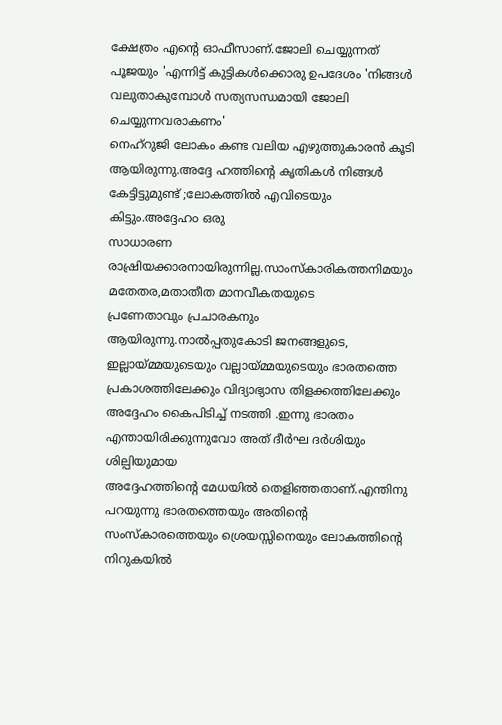ക്ഷേത്രം എന്റെ ഓഫീസാണ്.ജോലി ചെയ്യുന്നത് പൂജയും 'എന്നിട്ട് കുട്ടികൾക്കൊരു ഉപദേശം 'നിങ്ങൾ വലുതാകുമ്പോൾ സത്യസന്ധമായി ജോലി ചെയ്യുന്നവരാകണം'
നെഹ്റുജി ലോകം കണ്ട വലിയ എഴുത്തുകാരൻ കൂടി ആയിരുന്നു.അദ്ദേ ഹത്തിന്റെ കൃതികൾ നിങ്ങൾ കേട്ടിട്ടുമുണ്ട് ;ലോകത്തിൽ എവിടെയും കിട്ടും.അദ്ദേഹ൦ ഒരു
സാധാരണ രാഷ്രിയക്കാരനായിരുന്നില്ല.സാംസ്കാരികത്തനിമയും മതേതര,മതാതീത മാനവീകതയുടെ
പ്രണേതാവും പ്രചാരകനും ആയിരുന്നു.നാൽപ്പതുകോടി ജനങ്ങളുടെ, ഇല്ലായ്മ്മയുടെയും വല്ലായ്മ്മയുടെയും ഭാരതത്തെ പ്രകാശത്തിലേക്കും വിദ്യാഭ്യാസ തിളക്കത്തിലേക്കും അദ്ദേഹം കൈപിടിച്ച് നടത്തി .ഇന്നു ഭാരതം എന്തായിരിക്കുന്നുവോ അത് ദീർഘ ദർശിയും ശില്പിയുമായ
അദ്ദേഹത്തിന്റെ മേധയിൽ തെളിഞ്ഞതാണ്.എന്തിനു പറയുന്നു ഭാരതത്തെയും അതിന്റെ സംസ്കാരത്തെയും ശ്രെയസ്സിനെയും ലോകത്തിന്റെ നിറുകയിൽ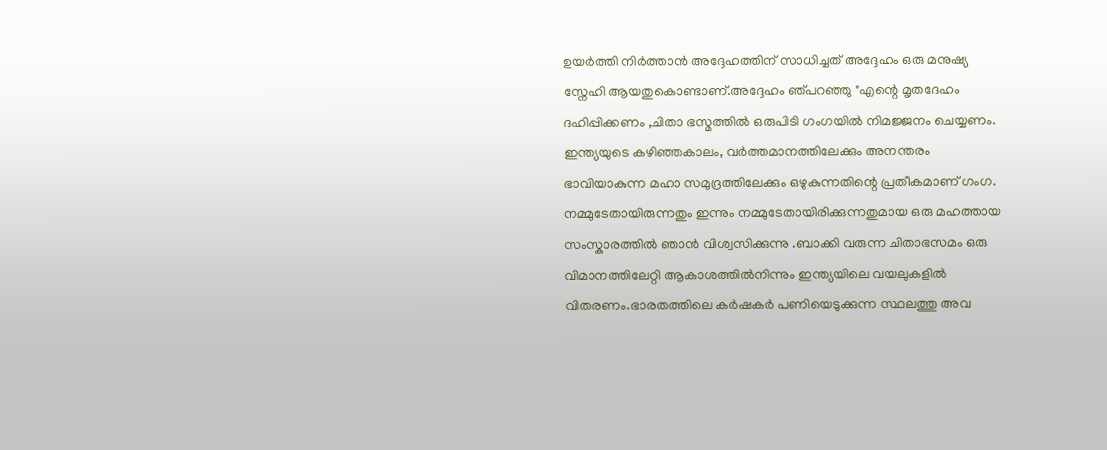ഉയർത്തി നിർത്താൻ അദ്ദേഹത്തിന് സാധിച്ചത് അദ്ദേഹം ഒരു മനുഷ്യ സ്നേഹി ആയതുകൊണ്ടാണ്.അദ്ദേഹം ഞ്പറഞ്ഞു "എന്റെ മൃതദേഹം ദഹിപ്പിക്കണം ,ചിതാ ഭസ്മത്തിൽ ഒരുപിടി ഗംഗയിൽ നിമജ്ജനം ചെയ്യണം. ഇന്ത്യയുടെ കഴിഞ്ഞകാലം, വർത്തമാനത്തിലേക്കും അനന്തരം ഭാവിയാകുന്ന മഹാ സമുദ്രത്തിലേക്കും ഒഴുകുന്നതിന്റെ പ്രതീകമാണ് ഗംഗ. നമ്മുടേതായിരുന്നതും ഇന്നും നമ്മുടേതായിരിക്കുന്നതുമായ ഒരു മഹത്തായ സംസ്കാരത്തിൽ ഞാൻ വിശ്വസിക്കുന്നു .ബാക്കി വരുന്ന ചിതാഭസമം ഒരു വിമാനത്തിലേറ്റി ആകാശത്തിൽനിന്നും ഇന്ത്യയിലെ വയലുകളിൽ വിതരണം.ഭാരതത്തിലെ കർഷകർ പണിയെടുക്കുന്ന സ്ഥലത്തു അവ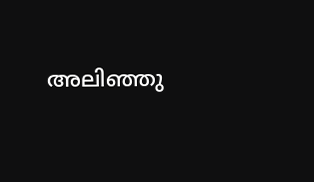അലിഞ്ഞു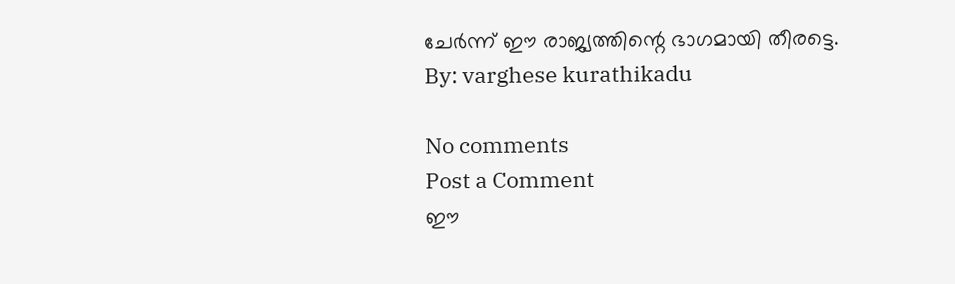ചേർന്ന് ഈ രാജ്യത്തിന്റെ ഭാഗമായി തീരട്ടെ.
By: varghese kurathikadu

No comments
Post a Comment
ഈ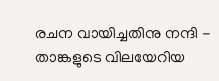രചന വായിച്ചതിനു നന്ദി - താങ്കളുടെ വിലയേറിയ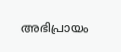അഭിപ്രായം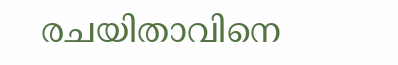രചയിതാവിനെ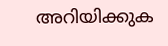അറിയിക്കുക